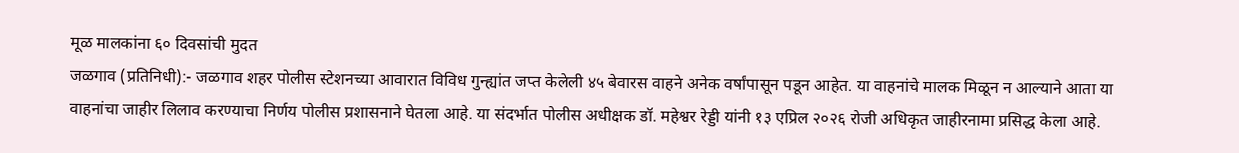मूळ मालकांना ६० दिवसांची मुदत
जळगाव (प्रतिनिधी):- जळगाव शहर पोलीस स्टेशनच्या आवारात विविध गुन्ह्यांत जप्त केलेली ४५ बेवारस वाहने अनेक वर्षांपासून पडून आहेत. या वाहनांचे मालक मिळून न आल्याने आता या वाहनांचा जाहीर लिलाव करण्याचा निर्णय पोलीस प्रशासनाने घेतला आहे. या संदर्भात पोलीस अधीक्षक डॉ. महेश्वर रेड्डी यांनी १३ एप्रिल २०२६ रोजी अधिकृत जाहीरनामा प्रसिद्ध केला आहे.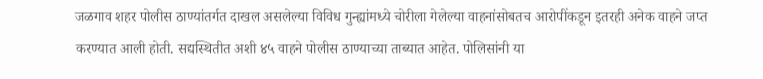जळगाव शहर पोलीस ठाण्यांतर्गत दाखल असलेल्या विविध गुन्ह्यांमध्ये चोरीला गेलेल्या वाहनांसोबतच आरोपींकडून इतरही अनेक वाहने जप्त करण्यात आली होती. सद्यस्थितीत अशी ४५ वाहने पोलीस ठाण्याच्या ताब्यात आहेत. पोलिसांनी या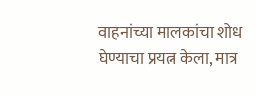वाहनांच्या मालकांचा शोध घेण्याचा प्रयत्न केला, मात्र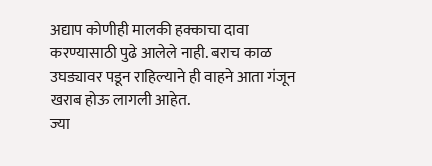अद्याप कोणीही मालकी हक्काचा दावा करण्यासाठी पुढे आलेले नाही. बराच काळ उघड्यावर पडून राहिल्याने ही वाहने आता गंजून खराब होऊ लागली आहेत.
ज्या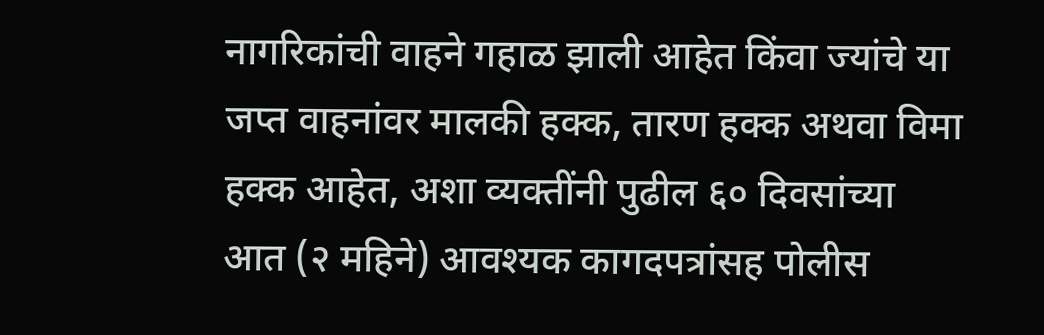नागरिकांची वाहने गहाळ झाली आहेत किंवा ज्यांचे या जप्त वाहनांवर मालकी हक्क, तारण हक्क अथवा विमा हक्क आहेत, अशा व्यक्तींनी पुढील ६० दिवसांच्या आत (२ महिने) आवश्यक कागदपत्रांसह पोलीस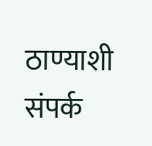ठाण्याशी संपर्क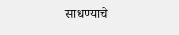साधण्याचे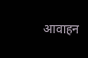आवाहन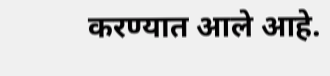करण्यात आले आहे.